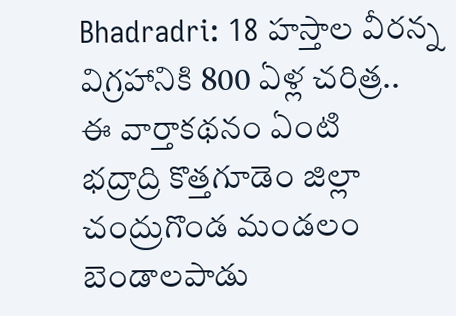Bhadradri: 18 హస్తాల వీరన్న విగ్రహానికి 800 ఏళ్ల చరిత్ర..
ఈ వార్తాకథనం ఏంటి
భద్రాద్రి కొత్తగూడెం జిల్లా చంద్రుగొండ మండలం బెండాలపాడు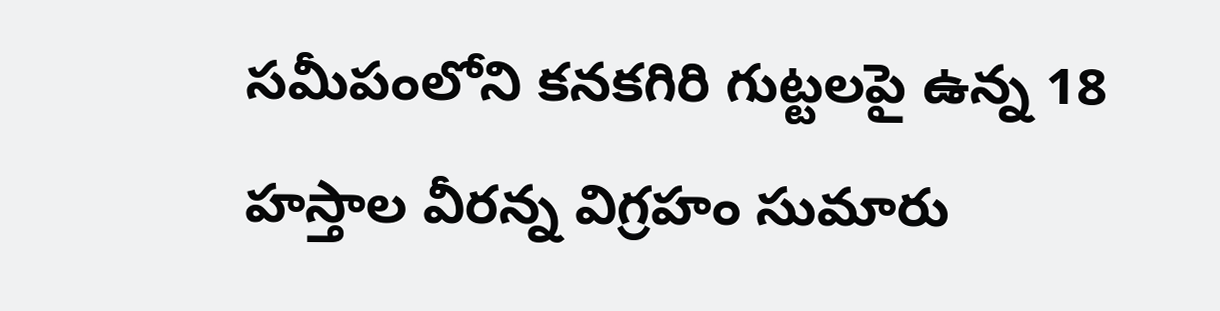సమీపంలోని కనకగిరి గుట్టలపై ఉన్న 18 హస్తాల వీరన్న విగ్రహం సుమారు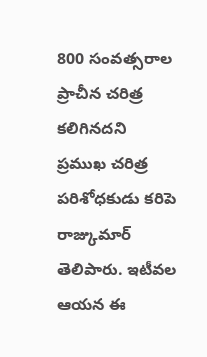800 సంవత్సరాల ప్రాచీన చరిత్ర కలిగినదని ప్రముఖ చరిత్ర పరిశోధకుడు కరిపె రాజ్కుమార్ తెలిపారు. ఇటీవల ఆయన ఈ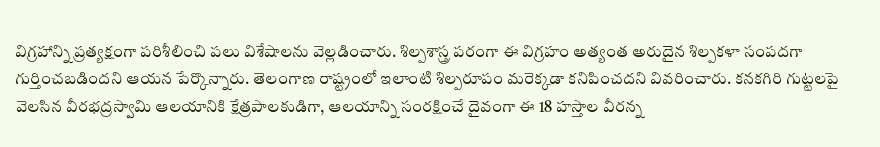విగ్రహాన్ని ప్రత్యక్షంగా పరిశీలించి పలు విశేషాలను వెల్లడించారు. శిల్పశాస్త్ర పరంగా ఈ విగ్రహం అత్యంత అరుదైన శిల్పకళా సంపదగా గుర్తించబడిందని ఆయన పేర్కొన్నారు. తెలంగాణ రాష్ట్రంలో ఇలాంటి శిల్పరూపం మరెక్కడా కనిపించదని వివరించారు. కనకగిరి గుట్టలపై వెలసిన వీరభద్రస్వామి ఆలయానికి క్షేత్రపాలకుడిగా, ఆలయాన్ని సంరక్షించే దైవంగా ఈ 18 హస్తాల వీరన్న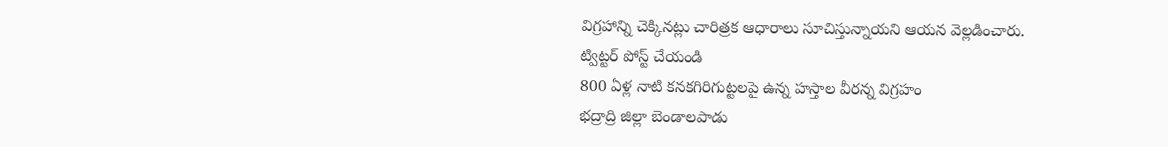విగ్రహాన్ని చెక్కినట్లు చారిత్రక ఆధారాలు సూచిస్తున్నాయని ఆయన వెల్లడించారు.
ట్విట్టర్ పోస్ట్ చేయండి
800 ఏళ్ల నాటి కనకగిరిగుట్టలపై ఉన్న హస్తాల వీరన్న విగ్రహం
భద్రాద్రి జిల్లా బెండాలపాడు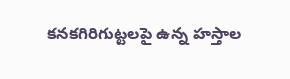కనకగిరిగుట్టలపై ఉన్న హస్తాల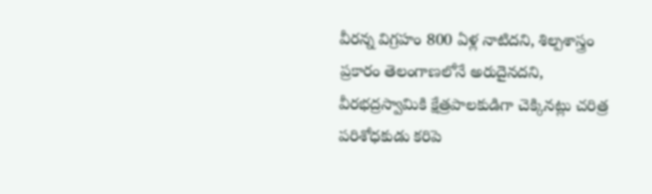వీరన్న విగ్రహం 800 ఏళ్ల నాటిదని, శిల్పశాస్త్రం ప్రకారం తెలంగాణలోనే అరుదైనదని, వీరభద్రస్వామికి క్షేత్రపాలకుడిగా చెక్కినట్లు చరిత్ర పరిశోధకుడు కరిపె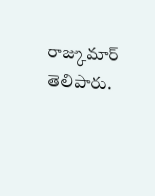రాజ్కుమార్ తెలిపారు.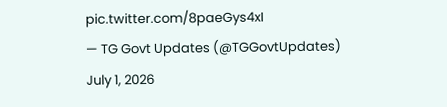pic.twitter.com/8paeGys4xI
— TG Govt Updates (@TGGovtUpdates) July 1, 2026